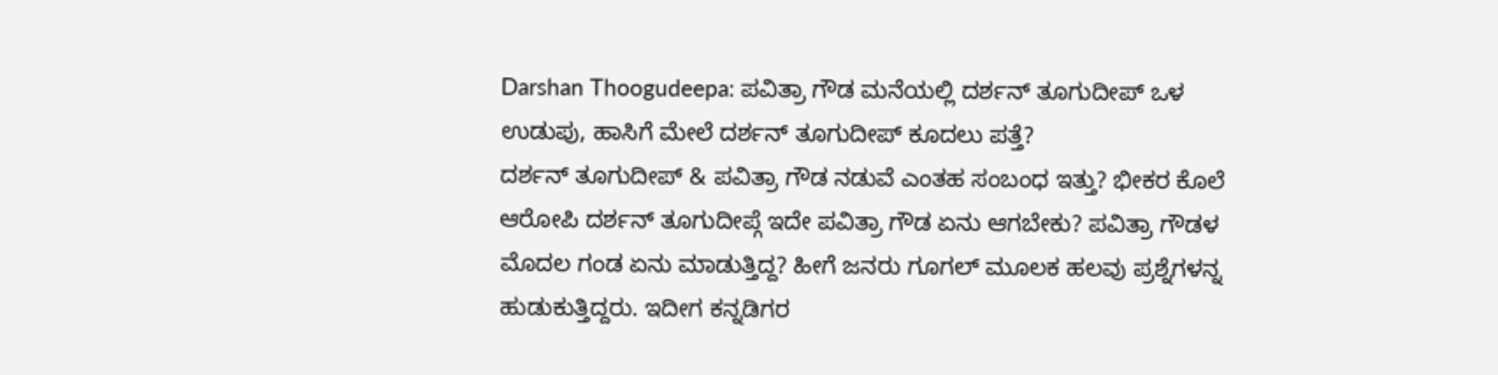Darshan Thoogudeepa: ಪವಿತ್ರಾ ಗೌಡ ಮನೆಯಲ್ಲಿ ದರ್ಶನ್ ತೂಗುದೀಪ್ ಒಳ ಉಡುಪು, ಹಾಸಿಗೆ ಮೇಲೆ ದರ್ಶನ್ ತೂಗುದೀಪ್ ಕೂದಲು ಪತ್ತೆ?
ದರ್ಶನ್ ತೂಗುದೀಪ್ & ಪವಿತ್ರಾ ಗೌಡ ನಡುವೆ ಎಂತಹ ಸಂಬಂಧ ಇತ್ತು? ಭೀಕರ ಕೊಲೆ ಆರೋಪಿ ದರ್ಶನ್ ತೂಗುದೀಪ್ಗೆ ಇದೇ ಪವಿತ್ರಾ ಗೌಡ ಏನು ಆಗಬೇಕು? ಪವಿತ್ರಾ ಗೌಡಳ ಮೊದಲ ಗಂಡ ಏನು ಮಾಡುತ್ತಿದ್ದ? ಹೀಗೆ ಜನರು ಗೂಗಲ್ ಮೂಲಕ ಹಲವು ಪ್ರಶ್ನೆಗಳನ್ನ ಹುಡುಕುತ್ತಿದ್ದರು. ಇದೀಗ ಕನ್ನಡಿಗರ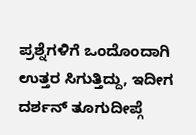ಪ್ರಶ್ನೆಗಳಿಗೆ ಒಂದೊಂದಾಗಿ ಉತ್ತರ ಸಿಗುತ್ತಿದ್ದು, ಇದೀಗ ದರ್ಶನ್ ತೂಗುದೀಪ್ಗೆ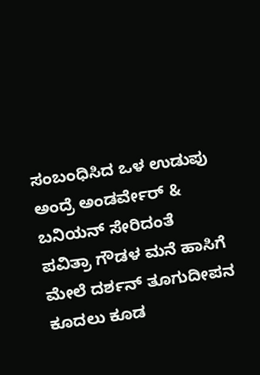ಸಂಬಂಧಿಸಿದ ಒಳ ಉಡುಪು ಅಂದ್ರೆ ಅಂಡರ್ವೇರ್ & ಬನಿಯನ್ ಸೇರಿದಂತೆ ಪವಿತ್ರಾ ಗೌಡಳ ಮನೆ ಹಾಸಿಗೆ ಮೇಲೆ ದರ್ಶನ್ ತೂಗುದೀಪನ ಕೂದಲು ಕೂಡ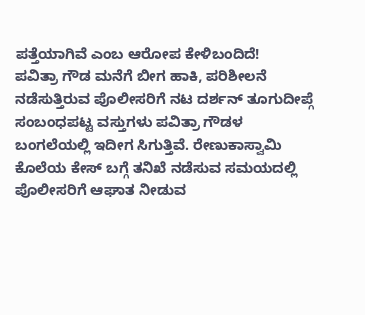ಪತ್ತೆಯಾಗಿವೆ ಎಂಬ ಆರೋಪ ಕೇಳಿಬಂದಿದೆ!
ಪವಿತ್ರಾ ಗೌಡ ಮನೆಗೆ ಬೀಗ ಹಾಕಿ, ಪರಿಶೀಲನೆ ನಡೆಸುತ್ತಿರುವ ಪೊಲೀಸರಿಗೆ ನಟ ದರ್ಶನ್ ತೂಗುದೀಪ್ಗೆ ಸಂಬಂಧಪಟ್ಟ ವಸ್ತುಗಳು ಪವಿತ್ರಾ ಗೌಡಳ ಬಂಗಲೆಯಲ್ಲಿ ಇದೀಗ ಸಿಗುತ್ತಿವೆ. ರೇಣುಕಾಸ್ವಾಮಿ ಕೊಲೆಯ ಕೇಸ್ ಬಗ್ಗೆ ತನಿಖೆ ನಡೆಸುವ ಸಮಯದಲ್ಲಿ ಪೊಲೀಸರಿಗೆ ಆಘಾತ ನೀಡುವ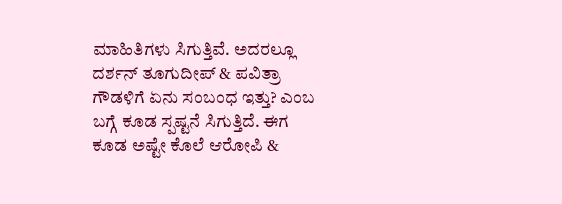ಮಾಹಿತಿಗಳು ಸಿಗುತ್ತಿವೆ. ಅದರಲ್ಲೂ ದರ್ಶನ್ ತೂಗುದೀಪ್ & ಪವಿತ್ರಾ ಗೌಡಳಿಗೆ ಏನು ಸಂಬಂಧ ಇತ್ತು? ಎಂಬ ಬಗ್ಗೆ ಕೂಡ ಸ್ಪಷ್ಟನೆ ಸಿಗುತ್ತಿದೆ. ಈಗ ಕೂಡ ಅಷ್ಟೇ ಕೊಲೆ ಆರೋಪಿ &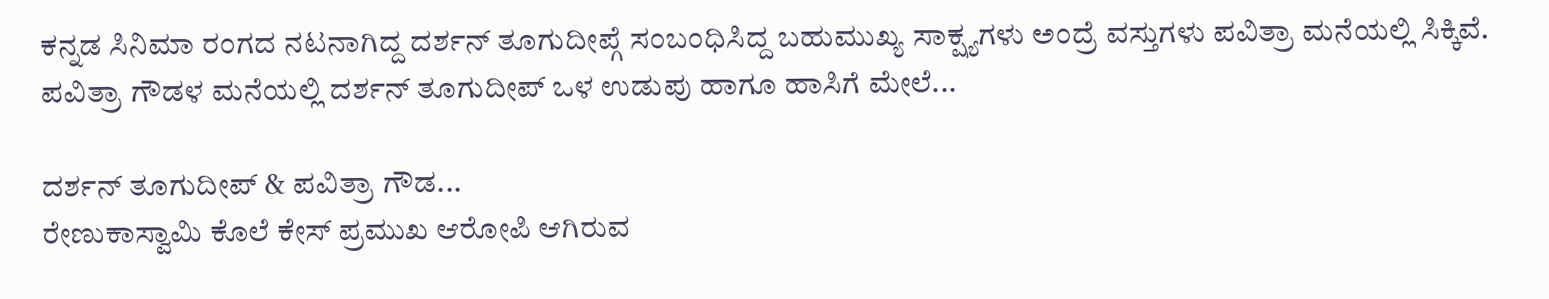ಕನ್ನಡ ಸಿನಿಮಾ ರಂಗದ ನಟನಾಗಿದ್ದ ದರ್ಶನ್ ತೂಗುದೀಪ್ಗೆ ಸಂಬಂಧಿಸಿದ್ದ ಬಹುಮುಖ್ಯ ಸಾಕ್ಷ್ಯಗಳು ಅಂದ್ರೆ ವಸ್ತುಗಳು ಪವಿತ್ರಾ ಮನೆಯಲ್ಲಿ ಸಿಕ್ಕಿವೆ. ಪವಿತ್ರಾ ಗೌಡಳ ಮನೆಯಲ್ಲಿ ದರ್ಶನ್ ತೂಗುದೀಪ್ ಒಳ ಉಡುಪು ಹಾಗೂ ಹಾಸಿಗೆ ಮೇಲೆ...

ದರ್ಶನ್ ತೂಗುದೀಪ್ & ಪವಿತ್ರಾ ಗೌಡ...
ರೇಣುಕಾಸ್ವಾಮಿ ಕೊಲೆ ಕೇಸ್ ಪ್ರಮುಖ ಆರೋಪಿ ಆಗಿರುವ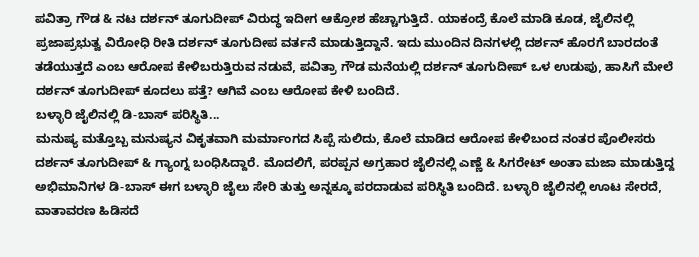ಪವಿತ್ರಾ ಗೌಡ & ನಟ ದರ್ಶನ್ ತೂಗುದೀಪ್ ವಿರುದ್ಧ ಇದೀಗ ಆಕ್ರೋಶ ಹೆಚ್ಚಾಗುತ್ತಿದೆ. ಯಾಕಂದ್ರೆ ಕೊಲೆ ಮಾಡಿ ಕೂಡ, ಜೈಲಿನಲ್ಲಿ ಪ್ರಜಾಪ್ರಭುತ್ವ ವಿರೋಧಿ ರೀತಿ ದರ್ಶನ್ ತೂಗುದೀಪ ವರ್ತನೆ ಮಾಡುತ್ತಿದ್ದಾನೆ. ಇದು ಮುಂದಿನ ದಿನಗಳಲ್ಲಿ ದರ್ಶನ್ ಹೊರಗೆ ಬಾರದಂತೆ ತಡೆಯುತ್ತದೆ ಎಂಬ ಆರೋಪ ಕೇಳಿಬರುತ್ತಿರುವ ನಡುವೆ, ಪವಿತ್ರಾ ಗೌಡ ಮನೆಯಲ್ಲಿ ದರ್ಶನ್ ತೂಗುದೀಪ್ ಒಳ ಉಡುಪು, ಹಾಸಿಗೆ ಮೇಲೆ ದರ್ಶನ್ ತೂಗುದೀಪ್ ಕೂದಲು ಪತ್ತೆ? ಆಗಿವೆ ಎಂಬ ಆರೋಪ ಕೇಳಿ ಬಂದಿದೆ.
ಬಳ್ಳಾರಿ ಜೈಲಿನಲ್ಲಿ ಡಿ-ಬಾಸ್ ಪರಿಸ್ಥಿತಿ...
ಮನುಷ್ಯ ಮತ್ತೊಬ್ಬ ಮನುಷ್ಯನ ವಿಕೃತವಾಗಿ ಮರ್ಮಾಂಗದ ಸಿಪ್ಪೆ ಸುಲಿದು, ಕೊಲೆ ಮಾಡಿದ ಆರೋಪ ಕೇಳಿಬಂದ ನಂತರ ಪೊಲೀಸರು ದರ್ಶನ್ ತೂಗುದೀಪ್ & ಗ್ಯಾಂಗ್ನ ಬಂಧಿಸಿದ್ದಾರೆ. ಮೊದಲಿಗೆ, ಪರಪ್ಪನ ಅಗ್ರಹಾರ ಜೈಲಿನಲ್ಲಿ ಎಣ್ಣೆ & ಸಿಗರೇಟ್ ಅಂತಾ ಮಜಾ ಮಾಡುತ್ತಿದ್ದ ಅಭಿಮಾನಿಗಳ ಡಿ-ಬಾಸ್ ಈಗ ಬಳ್ಳಾರಿ ಜೈಲು ಸೇರಿ ತುತ್ತು ಅನ್ನಕ್ಕೂ ಪರದಾಡುವ ಪರಿಸ್ಥಿತಿ ಬಂದಿದೆ. ಬಳ್ಳಾರಿ ಜೈಲಿನಲ್ಲಿ ಊಟ ಸೇರದೆ, ವಾತಾವರಣ ಹಿಡಿಸದೆ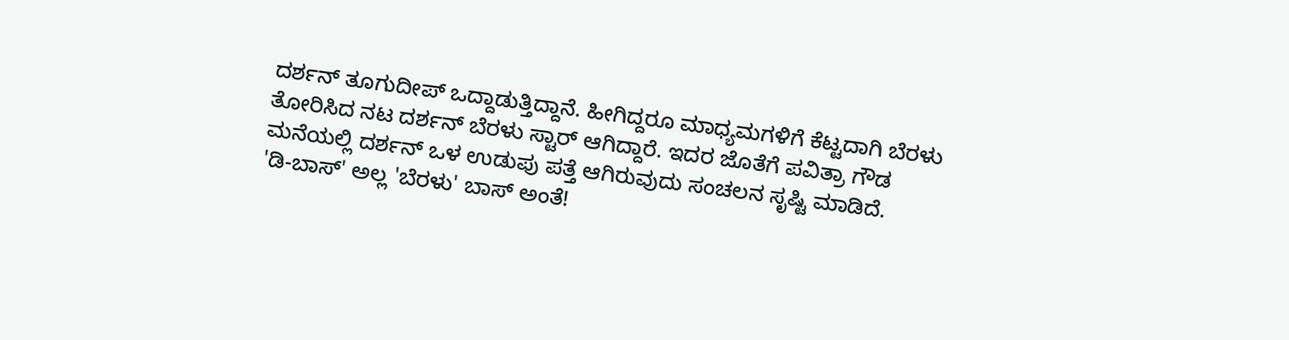ದರ್ಶನ್ ತೂಗುದೀಪ್ ಒದ್ದಾಡುತ್ತಿದ್ದಾನೆ. ಹೀಗಿದ್ದರೂ ಮಾಧ್ಯಮಗಳಿಗೆ ಕೆಟ್ಟದಾಗಿ ಬೆರಳು ತೋರಿಸಿದ ನಟ ದರ್ಶನ್ ಬೆರಳು ಸ್ಟಾರ್ ಆಗಿದ್ದಾರೆ. ಇದರ ಜೊತೆಗೆ ಪವಿತ್ರಾ ಗೌಡ ಮನೆಯಲ್ಲಿ ದರ್ಶನ್ ಒಳ ಉಡುಪು ಪತ್ತೆ ಆಗಿರುವುದು ಸಂಚಲನ ಸೃಷ್ಟಿ ಮಾಡಿದೆ.
'ಡಿ-ಬಾಸ್' ಅಲ್ಲ 'ಬೆರಳು' ಬಾಸ್ ಅಂತೆ!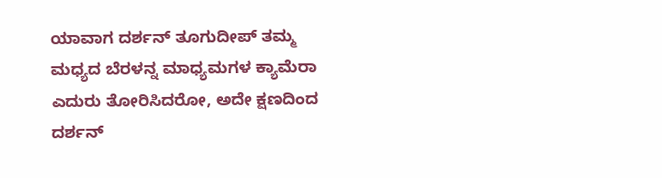ಯಾವಾಗ ದರ್ಶನ್ ತೂಗುದೀಪ್ ತಮ್ಮ ಮಧ್ಯದ ಬೆರಳನ್ನ ಮಾಧ್ಯಮಗಳ ಕ್ಯಾಮೆರಾ ಎದುರು ತೋರಿಸಿದರೋ, ಅದೇ ಕ್ಷಣದಿಂದ ದರ್ಶನ್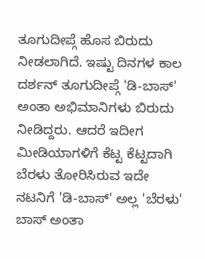ತೂಗುದೀಪ್ಗೆ ಹೊಸ ಬಿರುದು ನೀಡಲಾಗಿದೆ. ಇಷ್ಟು ದಿನಗಳ ಕಾಲ ದರ್ಶನ್ ತೂಗುದೀಪ್ಗೆ 'ಡಿ-ಬಾಸ್' ಅಂತಾ ಅಭಿಮಾನಿಗಳು ಬಿರುದು ನೀಡಿದ್ದರು. ಆದರೆ ಇದೀಗ ಮೀಡಿಯಾಗಳಿಗೆ ಕೆಟ್ಟ ಕೆಟ್ಟದಾಗಿ ಬೆರಳು ತೋರಿಸಿರುವ ಇದೇ ನಟನಿಗೆ 'ಡಿ-ಬಾಸ್' ಅಲ್ಲ 'ಬೆರಳು' ಬಾಸ್ ಅಂತಾ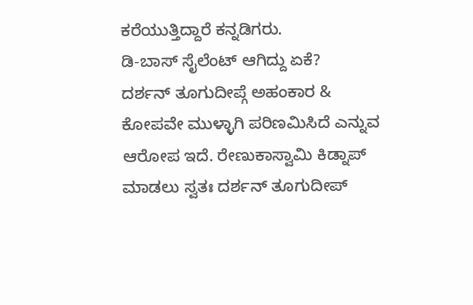ಕರೆಯುತ್ತಿದ್ದಾರೆ ಕನ್ನಡಿಗರು.
ಡಿ-ಬಾಸ್ ಸೈಲೆಂಟ್ ಆಗಿದ್ದು ಏಕೆ?
ದರ್ಶನ್ ತೂಗುದೀಪ್ಗೆ ಅಹಂಕಾರ & ಕೋಪವೇ ಮುಳ್ಳಾಗಿ ಪರಿಣಮಿಸಿದೆ ಎನ್ನುವ ಆರೋಪ ಇದೆ. ರೇಣುಕಾಸ್ವಾಮಿ ಕಿಡ್ನಾಪ್ ಮಾಡಲು ಸ್ವತಃ ದರ್ಶನ್ ತೂಗುದೀಪ್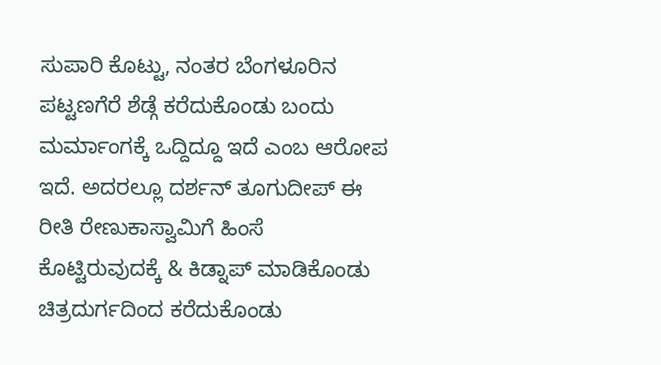ಸುಪಾರಿ ಕೊಟ್ಟು, ನಂತರ ಬೆಂಗಳೂರಿನ ಪಟ್ಟಣಗೆರೆ ಶೆಡ್ಗೆ ಕರೆದುಕೊಂಡು ಬಂದು ಮರ್ಮಾಂಗಕ್ಕೆ ಒದ್ದಿದ್ದೂ ಇದೆ ಎಂಬ ಆರೋಪ ಇದೆ. ಅದರಲ್ಲೂ ದರ್ಶನ್ ತೂಗುದೀಪ್ ಈ ರೀತಿ ರೇಣುಕಾಸ್ವಾಮಿಗೆ ಹಿಂಸೆ ಕೊಟ್ಟಿರುವುದಕ್ಕೆ & ಕಿಡ್ನಾಪ್ ಮಾಡಿಕೊಂಡು ಚಿತ್ರದುರ್ಗದಿಂದ ಕರೆದುಕೊಂಡು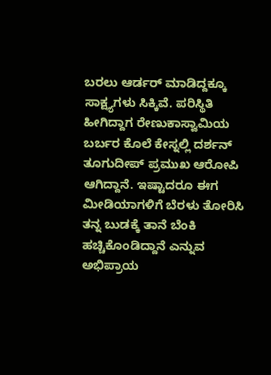ಬರಲು ಆರ್ಡರ್ ಮಾಡಿದ್ದಕ್ಕೂ ಸಾಕ್ಷ್ಯಗಳು ಸಿಕ್ಕಿವೆ. ಪರಿಸ್ಥಿತಿ ಹೀಗಿದ್ದಾಗ ರೇಣುಕಾಸ್ವಾಮಿಯ ಬರ್ಬರ ಕೊಲೆ ಕೇಸ್ನಲ್ಲಿ ದರ್ಶನ್ ತೂಗುದೀಪ್ ಪ್ರಮುಖ ಆರೋಪಿ ಆಗಿದ್ದಾನೆ. ಇಷ್ಟಾದರೂ ಈಗ ಮೀಡಿಯಾಗಳಿಗೆ ಬೆರಳು ತೋರಿಸಿ ತನ್ನ ಬುಡಕ್ಕೆ ತಾನೆ ಬೆಂಕಿ ಹಚ್ಚಿಕೊಂಡಿದ್ದಾನೆ ಎನ್ನುವ ಅಭಿಪ್ರಾಯ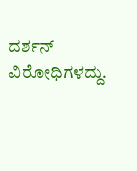ದರ್ಶನ್ ವಿರೋಧಿಗಳದ್ದು.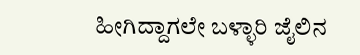ಹೀಗಿದ್ದಾಗಲೇ ಬಳ್ಳಾರಿ ಜೈಲಿನ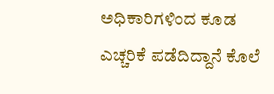ಅಧಿಕಾರಿಗಳಿಂದ ಕೂಡ ಎಚ್ಚರಿಕೆ ಪಡೆದಿದ್ದಾನೆ ಕೊಲೆ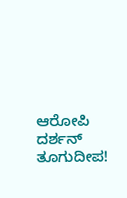ಆರೋಪಿ ದರ್ಶನ್ ತೂಗುದೀಪ!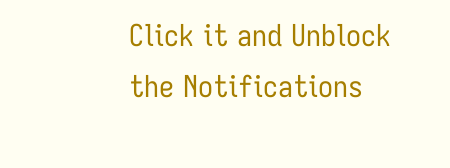Click it and Unblock the Notifications